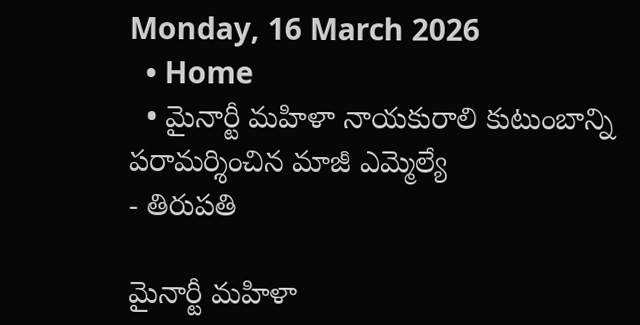Monday, 16 March 2026
  • Home
  • మైనార్టీ మహిళా నాయకురాలి కుటుంబాన్ని పరామర్శించిన మాజీ ఎమ్మెల్యే
- తిరుపతి

మైనార్టీ మహిళా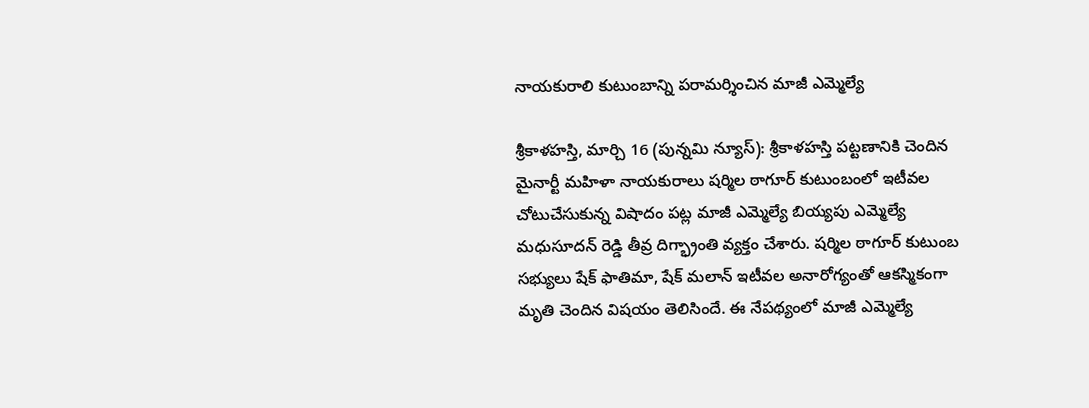నాయకురాలి కుటుంబాన్ని పరామర్శించిన మాజీ ఎమ్మెల్యే

శ్రీకాళహస్తి, మార్చి 16 (పున్నమి న్యూస్): శ్రీకాళహస్తి పట్టణానికి చెందిన మైనార్టీ మహిళా నాయకురాలు షర్మిల ఠాగూర్ కుటుంబంలో ఇటీవల చోటుచేసుకున్న విషాదం పట్ల మాజీ ఎమ్మెల్యే బియ్యపు ఎమ్మెల్యే మధుసూదన్ రెడ్డి తీవ్ర దిగ్భ్రాంతి వ్యక్తం చేశారు. షర్మిల ఠాగూర్ కుటుంబ సభ్యులు షేక్ ఫాతిమా, షేక్ మలాన్ ఇటీవల అనారోగ్యంతో ఆకస్మికంగా మృతి చెందిన విషయం తెలిసిందే. ఈ నేపథ్యంలో మాజీ ఎమ్మెల్యే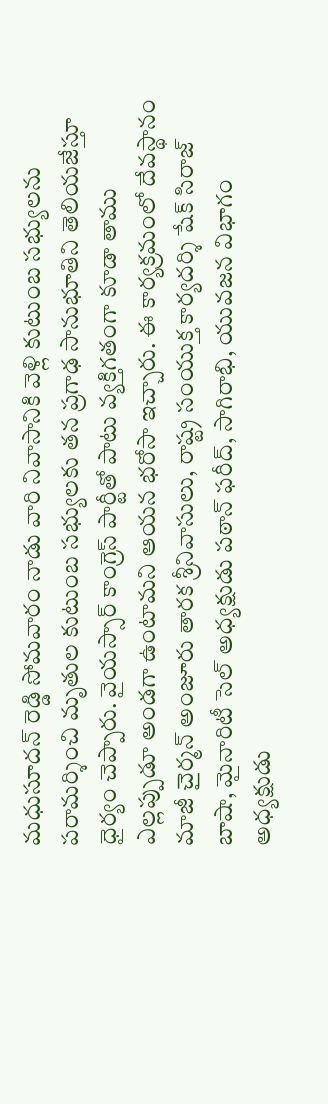మధుసూదన్ రెడ్డి సోమవారం నాడు వారి నివాసానికి వెళ్లి కుటుంబ సభ్యులను పరామర్శించి మృతుల కుటుంబ సభ్యులకు తన ప్రగాఢ సానుభూతిని తెలియజేస్తూ ధైర్యం చెప్పారు. వైయస్సార్ కాంగ్రెస్ పార్టీతో పాటు వ్యక్తిగతంగా కూడా తాము ఎల్లప్పుడూ అండగా ఉంటామని ఆయన భరోసా ఇచ్చారు. ఈ కార్యక్రమంలో దేవస్థానం మాజీ చైర్మన్ అంజూరు తారక శ్రీనివాసులు, రాష్ట్ర సంయుక్త కార్యదర్శి షేక్ సిరాజ్ బాషా, మైనారిటీ సెల్ అధ్యక్షుడు పఠాన్ ఫరీద్, సాగిరాభి, యువజన విభాగం అధ్యక్షుడు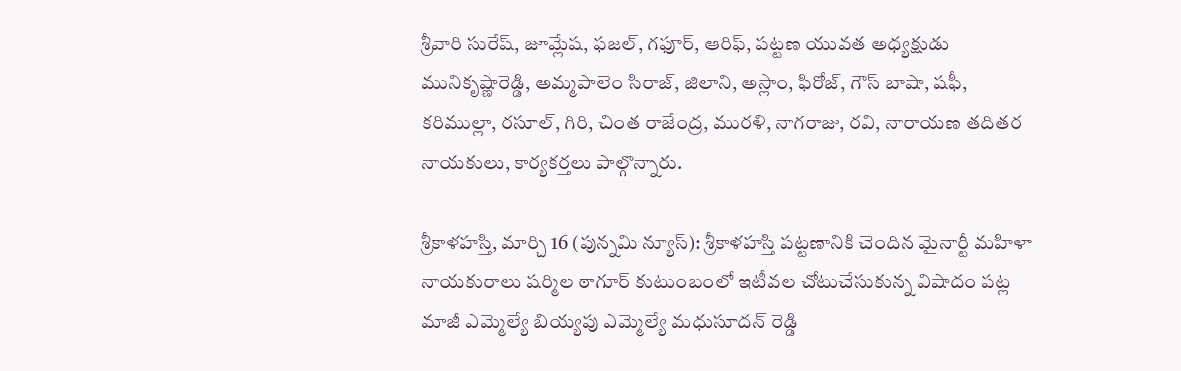శ్రీవారి సురేష్, జూమ్లేష, ఫజల్, గఫూర్, ఆరిఫ్, పట్టణ యువత అధ్యక్షుడు మునికృష్ణారెడ్డి, అమ్మపాలెం సిరాజ్, జిలాని, అస్లాం, ఫిరోజ్, గౌస్ బాషా, షఫీ, కరిముల్లా, రసూల్, గిరి, చింత రాజేంద్ర, మురళి, నాగరాజు, రవి, నారాయణ తదితర నాయకులు, కార్యకర్తలు పాల్గొన్నారు.

శ్రీకాళహస్తి, మార్చి 16 (పున్నమి న్యూస్): శ్రీకాళహస్తి పట్టణానికి చెందిన మైనార్టీ మహిళా నాయకురాలు షర్మిల ఠాగూర్ కుటుంబంలో ఇటీవల చోటుచేసుకున్న విషాదం పట్ల మాజీ ఎమ్మెల్యే బియ్యపు ఎమ్మెల్యే మధుసూదన్ రెడ్డి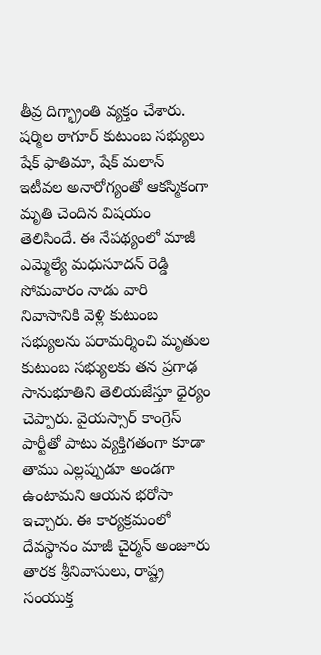తీవ్ర దిగ్భ్రాంతి వ్యక్తం చేశారు. షర్మిల ఠాగూర్ కుటుంబ సభ్యులు షేక్ ఫాతిమా, షేక్ మలాన్ ఇటీవల అనారోగ్యంతో ఆకస్మికంగా మృతి చెందిన విషయం తెలిసిందే. ఈ నేపథ్యంలో మాజీ ఎమ్మెల్యే మధుసూదన్ రెడ్డి సోమవారం నాడు వారి నివాసానికి వెళ్లి కుటుంబ సభ్యులను పరామర్శించి మృతుల కుటుంబ సభ్యులకు తన ప్రగాఢ సానుభూతిని తెలియజేస్తూ ధైర్యం చెప్పారు. వైయస్సార్ కాంగ్రెస్ పార్టీతో పాటు వ్యక్తిగతంగా కూడా తాము ఎల్లప్పుడూ అండగా ఉంటామని ఆయన భరోసా ఇచ్చారు. ఈ కార్యక్రమంలో దేవస్థానం మాజీ చైర్మన్ అంజూరు తారక శ్రీనివాసులు, రాష్ట్ర సంయుక్త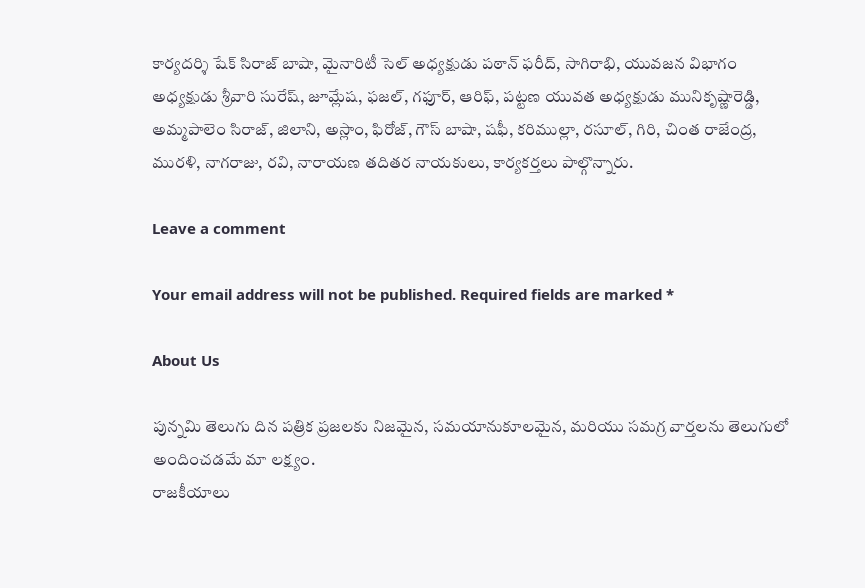కార్యదర్శి షేక్ సిరాజ్ బాషా, మైనారిటీ సెల్ అధ్యక్షుడు పఠాన్ ఫరీద్, సాగిరాభి, యువజన విభాగం అధ్యక్షుడు శ్రీవారి సురేష్, జూమ్లేష, ఫజల్, గఫూర్, ఆరిఫ్, పట్టణ యువత అధ్యక్షుడు మునికృష్ణారెడ్డి, అమ్మపాలెం సిరాజ్, జిలాని, అస్లాం, ఫిరోజ్, గౌస్ బాషా, షఫీ, కరిముల్లా, రసూల్, గిరి, చింత రాజేంద్ర, మురళి, నాగరాజు, రవి, నారాయణ తదితర నాయకులు, కార్యకర్తలు పాల్గొన్నారు.

Leave a comment

Your email address will not be published. Required fields are marked *

About Us

పున్నమి తెలుగు దిన పత్రిక ప్రజలకు నిజమైన, సమయానుకూలమైన, మరియు సమగ్ర వార్తలను తెలుగులో అందించడమే మా లక్ష్యం.
రాజకీయాలు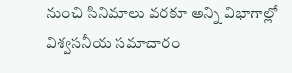నుంచి సినిమాలు వరకూ అన్ని విభాగాల్లో విశ్వసనీయ సమాచారం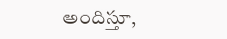అందిస్తూ,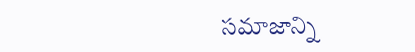సమాజాన్ని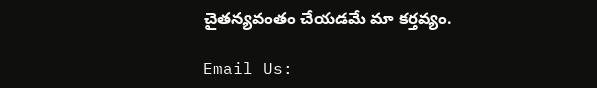చైతన్యవంతం చేయడమే మా కర్తవ్యం.

Email Us: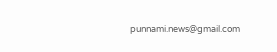punnami.news@gmail.com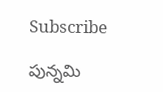Subscribe

పున్నమి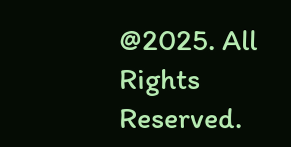@2025. All Rights Reserved.